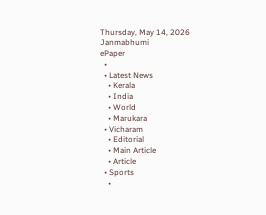Thursday, May 14, 2026
Janmabhumi
ePaper
  •
  • Latest News
    • Kerala
    • India
    • World
    • Marukara
  • Vicharam
    • Editorial
    • Main Article
    • Article
  • Sports
    •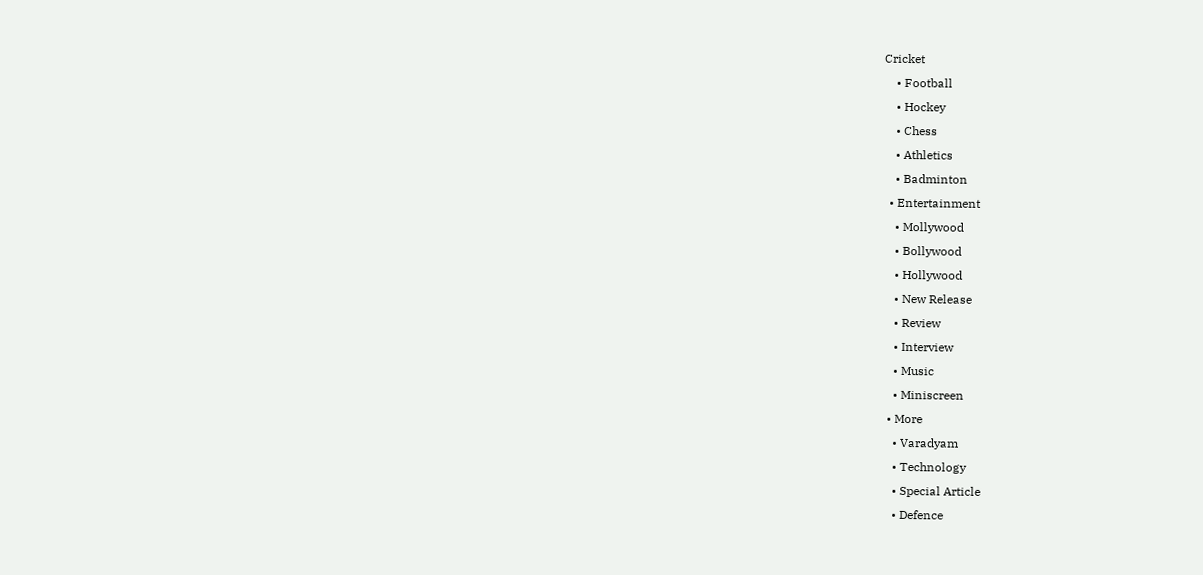Cricket
    • Football
    • Hockey
    • Chess
    • Athletics
    • Badminton
  • Entertainment
    • Mollywood
    • Bollywood
    • Hollywood
    • New Release
    • Review
    • Interview
    • Music
    • Miniscreen
  • More
    • Varadyam
    • Technology
    • Special Article
    • Defence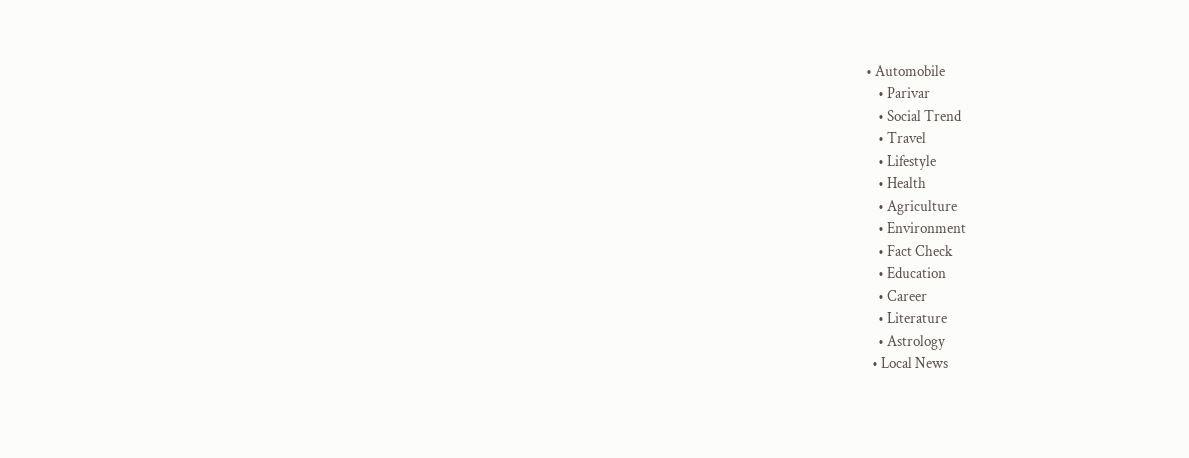• Automobile
    • Parivar
    • Social Trend
    • Travel
    • Lifestyle
    • Health
    • Agriculture
    • Environment
    • Fact Check
    • Education
    • Career
    • Literature
    • Astrology
  • Local News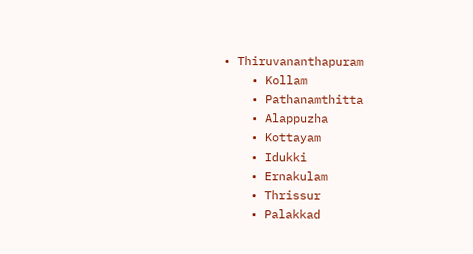• Thiruvananthapuram
    • Kollam
    • Pathanamthitta
    • Alappuzha
    • Kottayam
    • Idukki
    • Ernakulam
    • Thrissur
    • Palakkad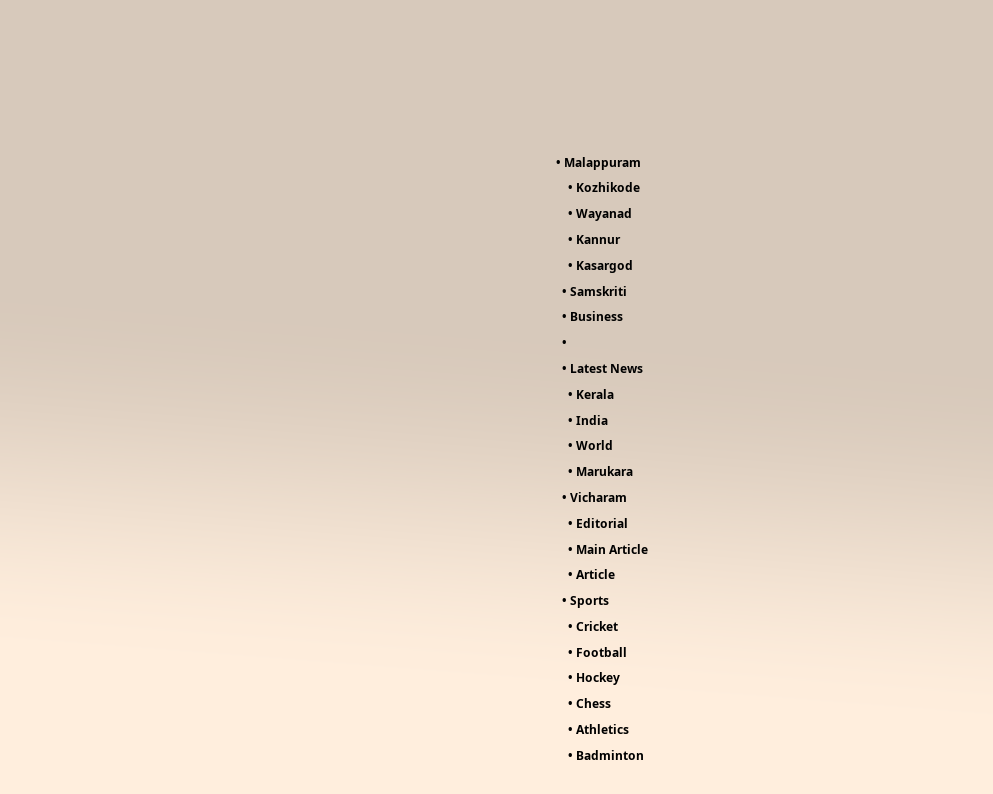• Malappuram
    • Kozhikode
    • Wayanad
    • Kannur
    • Kasargod
  • Samskriti
  • Business
  •
  • Latest News
    • Kerala
    • India
    • World
    • Marukara
  • Vicharam
    • Editorial
    • Main Article
    • Article
  • Sports
    • Cricket
    • Football
    • Hockey
    • Chess
    • Athletics
    • Badminton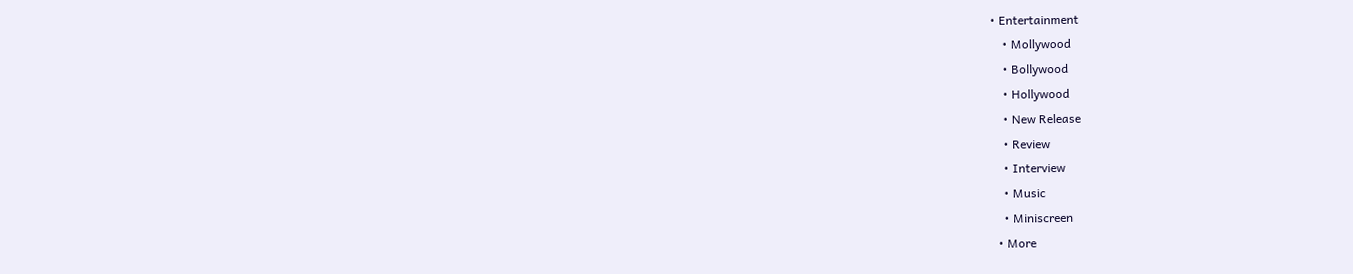• Entertainment
    • Mollywood
    • Bollywood
    • Hollywood
    • New Release
    • Review
    • Interview
    • Music
    • Miniscreen
  • More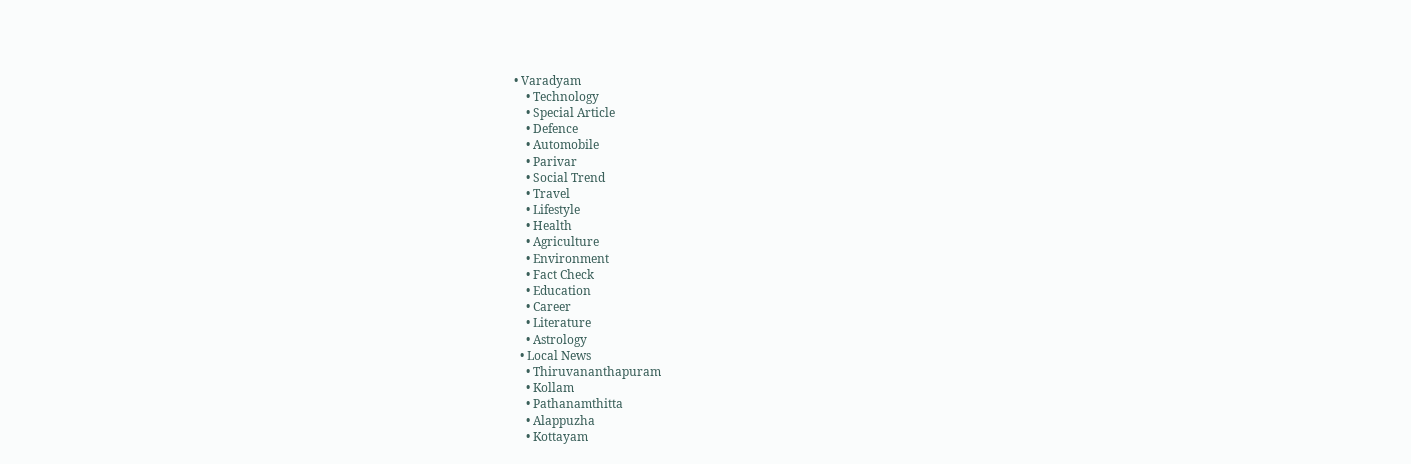• Varadyam
    • Technology
    • Special Article
    • Defence
    • Automobile
    • Parivar
    • Social Trend
    • Travel
    • Lifestyle
    • Health
    • Agriculture
    • Environment
    • Fact Check
    • Education
    • Career
    • Literature
    • Astrology
  • Local News
    • Thiruvananthapuram
    • Kollam
    • Pathanamthitta
    • Alappuzha
    • Kottayam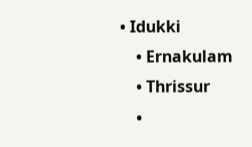• Idukki
    • Ernakulam
    • Thrissur
    •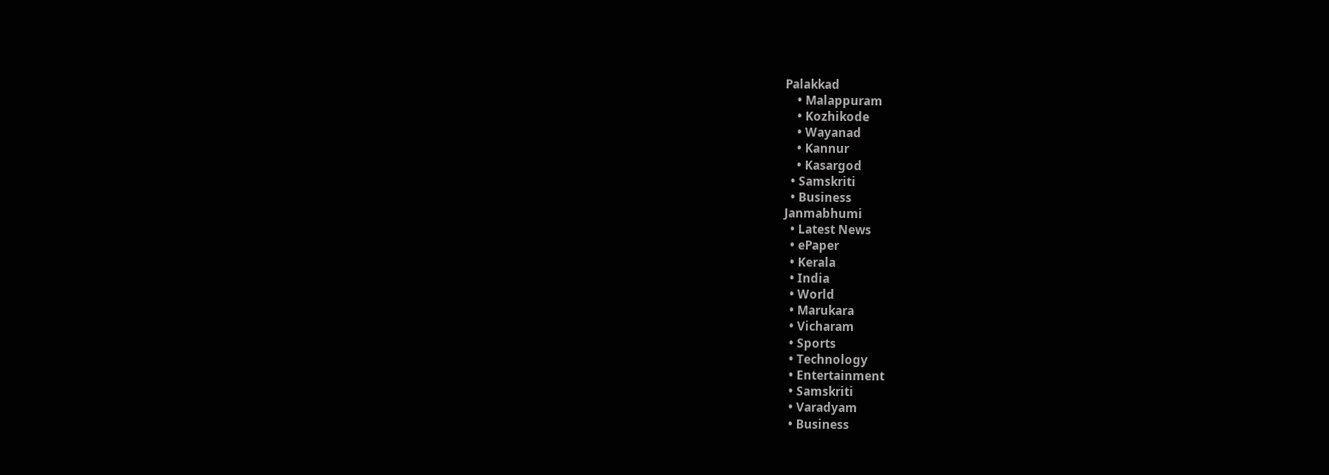Palakkad
    • Malappuram
    • Kozhikode
    • Wayanad
    • Kannur
    • Kasargod
  • Samskriti
  • Business
Janmabhumi
  • Latest News
  • ePaper
  • Kerala
  • India
  • World
  • Marukara
  • Vicharam
  • Sports
  • Technology
  • Entertainment
  • Samskriti
  • Varadyam
  • Business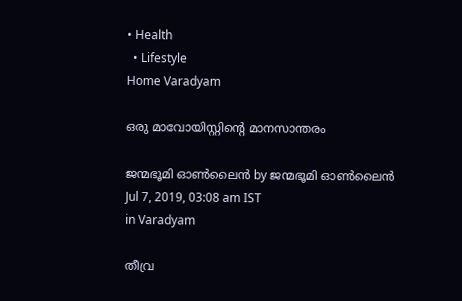• Health
  • Lifestyle
Home Varadyam

ഒരു മാവോയിസ്റ്റിന്റെ മാനസാന്തരം

ജന്മഭൂമി ഓണ്‍ലൈന്‍ by ജന്മഭൂമി ഓണ്‍ലൈന്‍
Jul 7, 2019, 03:08 am IST
in Varadyam

തീവ്ര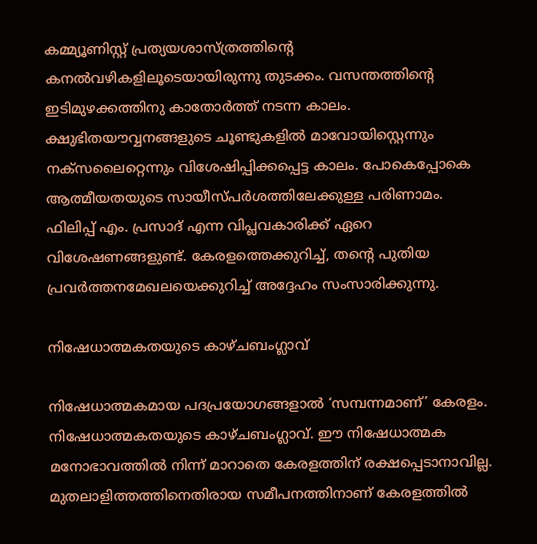കമ്മ്യൂണിസ്റ്റ് പ്രത്യയശാസ്ത്രത്തിന്റെ കനല്‍വഴികളിലൂടെയായിരുന്നു തുടക്കം. വസന്തത്തിന്റെ ഇടിമുഴക്കത്തിനു കാതോര്‍ത്ത് നടന്ന കാലം. ക്ഷുഭിതയൗവ്വനങ്ങളുടെ ചൂണ്ടുകളില്‍ മാവോയിസ്റ്റെന്നും നക്‌സലൈറ്റെന്നും വിശേഷിപ്പിക്കപ്പെട്ട കാലം. പോകെപ്പോകെ ആത്മീയതയുടെ സായീസ്പര്‍ശത്തിലേക്കുള്ള പരിണാമം. ഫിലിപ്പ് എം. പ്രസാദ് എന്ന വിപ്ലവകാരിക്ക് ഏറെ വിശേഷണങ്ങളുണ്ട്. കേരളത്തെക്കുറിച്ച്, തന്റെ പുതിയ പ്രവര്‍ത്തനമേഖലയെക്കുറിച്ച് അദ്ദേഹം സംസാരിക്കുന്നു.

നിഷേധാത്മകതയുടെ കാഴ്ചബംഗ്ലാവ്

നിഷേധാത്മകമായ പദപ്രയോഗങ്ങളാല്‍ ‘സമ്പന്നമാണ്’ കേരളം. നിഷേധാത്മകതയുടെ കാഴ്ചബംഗ്ലാവ്. ഈ നിഷേധാത്മക മനോഭാവത്തില്‍ നിന്ന് മാറാതെ കേരളത്തിന് രക്ഷപ്പെടാനാവില്ല. മുതലാളിത്തത്തിനെതിരായ സമീപനത്തിനാണ് കേരളത്തില്‍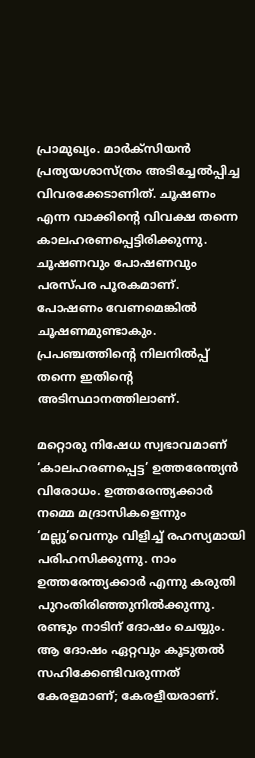പ്രാമുഖ്യം. മാര്‍ക്‌സിയന്‍ പ്രത്യയശാസ്ത്രം അടിച്ചേല്‍പ്പിച്ച വിവരക്കേടാണിത്. ചൂഷണം എന്ന വാക്കിന്റെ വിവക്ഷ തന്നെ കാലഹരണപ്പെട്ടിരിക്കുന്നു. ചൂഷണവും പോഷണവും പരസ്പര പൂരകമാണ്. പോഷണം വേണമെങ്കില്‍ ചൂഷണമുണ്ടാകും. പ്രപഞ്ചത്തിന്റെ നിലനില്‍പ്പ് തന്നെ ഇതിന്റെ അടിസ്ഥാനത്തിലാണ്.

മറ്റൊരു നിഷേധ സ്വഭാവമാണ് ‘കാലഹരണപ്പെട്ട’ ഉത്തരേന്ത്യന്‍ വിരോധം. ഉത്തരേന്ത്യക്കാര്‍ നമ്മെ മദ്രാസികളെന്നും ‘മല്ലു’വെന്നും വിളിച്ച് രഹസ്യമായി പരിഹസിക്കുന്നു. നാം ഉത്തരേന്ത്യക്കാര്‍ എന്നു കരുതി പുറംതിരിഞ്ഞുനില്‍ക്കുന്നു. രണ്ടും നാടിന് ദോഷം ചെയ്യും. ആ ദോഷം ഏറ്റവും കൂടുതല്‍ സഹിക്കേണ്ടിവരുന്നത് കേരളമാണ്; കേരളീയരാണ്.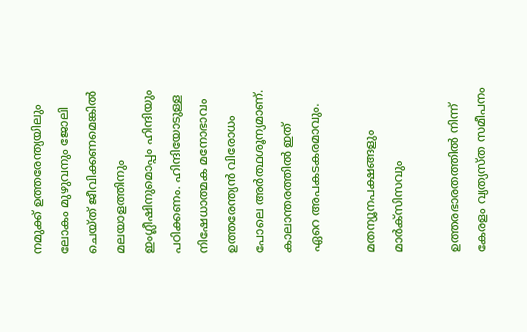നമുക്ക് ഉത്തരേന്ത്യയിലും ലോകം മുഴുവനും ജോലി ചെയ്ത് ജീവിക്കണമെങ്കില്‍ മലയാളത്തിനും ഇംഗ്ലീഷിനുമൊപ്പം ഹിന്ദിയും പഠിക്കണം. ഹിന്ദിയോടുള്ള നിഷേധാത്മക മനോഭാവം ഉത്തരേന്ത്യന്‍ വിരോധം പോലെ അര്‍ത്ഥശൂന്യമാണ്. കാലാന്തരത്തില്‍ ഇത് ഏറെ അപകടകരമാവും.

മതന്യൂനപക്ഷങ്ങളും മാര്‍ക്‌സിസവും

ഉത്തരഭാരതത്തില്‍ നിന്ന് കേരളം വ്യത്യസ്ത സമീപനം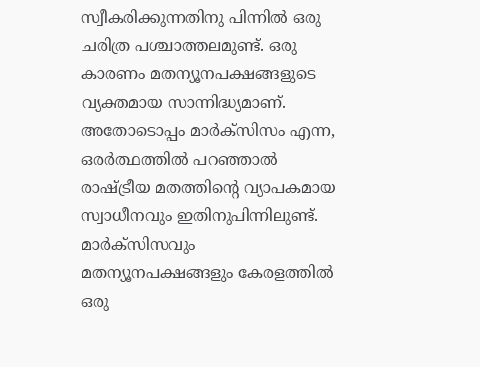സ്വീകരിക്കുന്നതിനു പിന്നില്‍ ഒരു ചരിത്ര പശ്ചാത്തലമുണ്ട്. ഒരു കാരണം മതന്യൂനപക്ഷങ്ങളുടെ വ്യക്തമായ സാന്നിദ്ധ്യമാണ്. അതോടൊപ്പം മാര്‍ക്‌സിസം എന്ന, ഒരര്‍ത്ഥത്തില്‍ പറഞ്ഞാല്‍ രാഷ്‌ട്രീയ മതത്തിന്റെ വ്യാപകമായ സ്വാധീനവും ഇതിനുപിന്നിലുണ്ട്. മാര്‍ക്‌സിസവും മതന്യൂനപക്ഷങ്ങളും കേരളത്തില്‍ ഒരു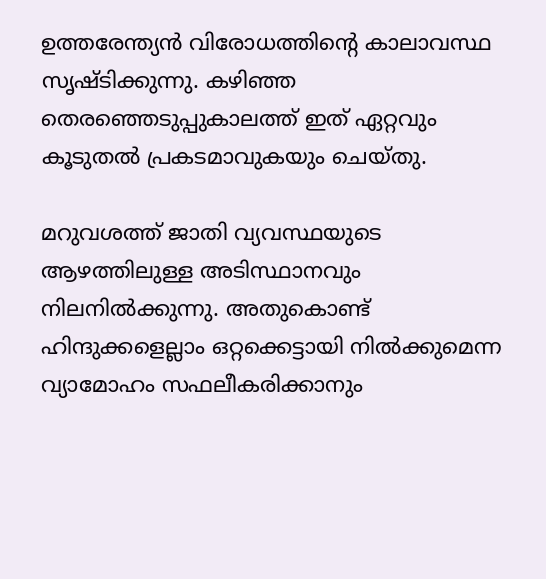ഉത്തരേന്ത്യന്‍ വിരോധത്തിന്റെ കാലാവസ്ഥ സൃഷ്ടിക്കുന്നു. കഴിഞ്ഞ തെരഞ്ഞെടുപ്പുകാലത്ത് ഇത് ഏറ്റവും കൂടുതല്‍ പ്രകടമാവുകയും ചെയ്തു.

മറുവശത്ത് ജാതി വ്യവസ്ഥയുടെ ആഴത്തിലുള്ള അടിസ്ഥാനവും നിലനില്‍ക്കുന്നു. അതുകൊണ്ട് ഹിന്ദുക്കളെല്ലാം ഒറ്റക്കെട്ടായി നില്‍ക്കുമെന്ന വ്യാമോഹം സഫലീകരിക്കാനും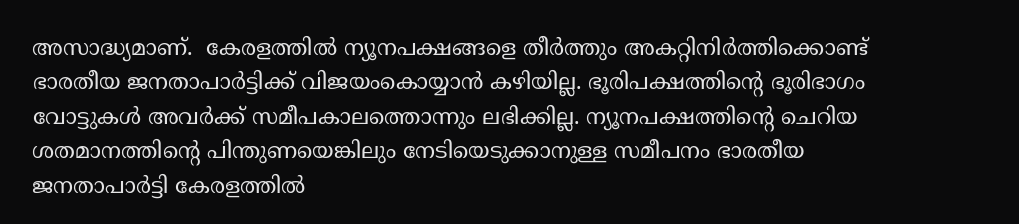അസാദ്ധ്യമാണ്.  കേരളത്തില്‍ ന്യൂനപക്ഷങ്ങളെ തീര്‍ത്തും അകറ്റിനിര്‍ത്തിക്കൊണ്ട് ഭാരതീയ ജനതാപാര്‍ട്ടിക്ക് വിജയംകൊയ്യാന്‍ കഴിയില്ല. ഭൂരിപക്ഷത്തിന്റെ ഭൂരിഭാഗം വോട്ടുകള്‍ അവര്‍ക്ക് സമീപകാലത്തൊന്നും ലഭിക്കില്ല. ന്യൂനപക്ഷത്തിന്റെ ചെറിയ ശതമാനത്തിന്റെ പിന്തുണയെങ്കിലും നേടിയെടുക്കാനുള്ള സമീപനം ഭാരതീയ ജനതാപാര്‍ട്ടി കേരളത്തില്‍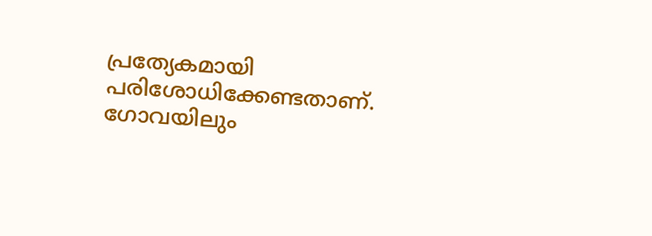പ്രത്യേകമായി പരിശോധിക്കേണ്ടതാണ്. ഗോവയിലും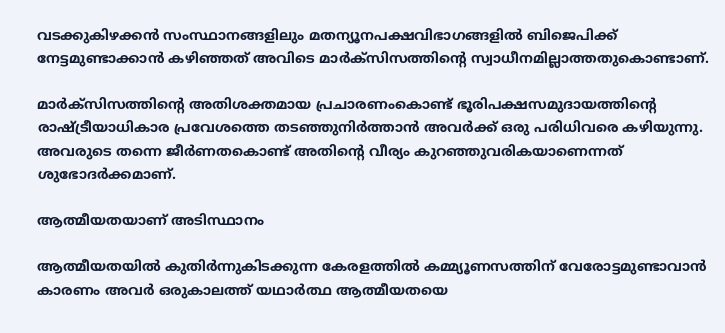വടക്കുകിഴക്കന്‍ സംസ്ഥാനങ്ങളിലും മതന്യൂനപക്ഷവിഭാഗങ്ങളില്‍ ബിജെപിക്ക് നേട്ടമുണ്ടാക്കാന്‍ കഴിഞ്ഞത് അവിടെ മാര്‍ക്‌സിസത്തിന്റെ സ്വാധീനമില്ലാത്തതുകൊണ്ടാണ്.

മാര്‍ക്‌സിസത്തിന്റെ അതിശക്തമായ പ്രചാരണംകൊണ്ട് ഭൂരിപക്ഷസമുദായത്തിന്റെ രാഷ്‌ട്രീയാധികാര പ്രവേശത്തെ തടഞ്ഞുനിര്‍ത്താന്‍ അവര്‍ക്ക് ഒരു പരിധിവരെ കഴിയുന്നു. അവരുടെ തന്നെ ജീര്‍ണതകൊണ്ട് അതിന്റെ വീര്യം കുറഞ്ഞുവരികയാണെന്നത് ശുഭോദര്‍ക്കമാണ്.

ആത്മീയതയാണ് അടിസ്ഥാനം

ആത്മീയതയില്‍ കുതിര്‍ന്നുകിടക്കുന്ന കേരളത്തില്‍ കമ്മ്യൂണസത്തിന് വേരോട്ടമുണ്ടാവാന്‍ കാരണം അവര്‍ ഒരുകാലത്ത് യഥാര്‍ത്ഥ ആത്മീയതയെ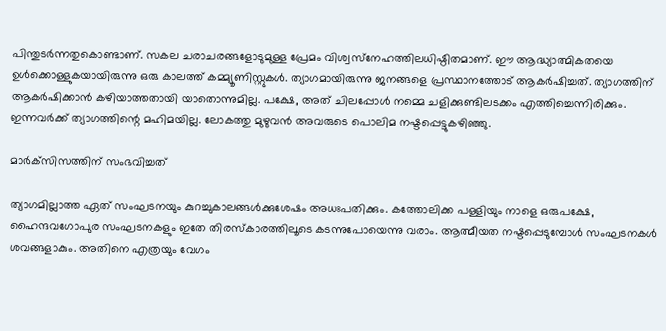പിന്തുടര്‍ന്നതുകൊണ്ടാണ്. സകല ചരാചരങ്ങളോടുമുള്ള പ്രേമം വിശ്വസ്‌നേഹത്തിലധിഷ്ഠിതമാണ്. ഈ ആദ്ധ്യാത്മികതയെ ഉള്‍ക്കൊള്ളുകയായിരുന്നു ഒരു കാലത്ത് കമ്മ്യൂണിസ്റ്റുകള്‍. ത്യാഗമായിരുന്നു ജനങ്ങളെ പ്രസ്ഥാനത്തോട് ആകര്‍ഷിച്ചത്. ത്യാഗത്തിന് ആകര്‍ഷിക്കാന്‍ കഴിയാത്തതായി യാതൊന്നുമില്ല. പക്ഷേ, അത് ചിലപ്പോള്‍ നമ്മെ ചളിക്കുണ്ടിലടക്കം എത്തിച്ചെന്നിരിക്കും. ഇന്നവര്‍ക്ക് ത്യാഗത്തിന്റെ മഹിമയില്ല. ലോകത്തു മുഴുവന്‍ അവരുടെ പൊലിമ നഷ്ടപ്പെട്ടുകഴിഞ്ഞു.

മാര്‍ക്‌സിസത്തിന് സംഭവിച്ചത്

ത്യാഗമില്ലാത്ത ഏത് സംഘടനയും കുറച്ചുകാലങ്ങള്‍ക്കുശേഷം അധഃപതിക്കും. കത്തോലിക്ക പള്ളിയും നാളെ ഒരുപക്ഷേ, ഹൈന്ദവഗോപുര സംഘടനകളും ഇതേ തിരസ്‌കാരത്തിലൂടെ കടന്നുപോയെന്നു വരാം. ആത്മീയത നഷ്ടപ്പെടുമ്പോള്‍ സംഘടനകള്‍ ശവങ്ങളാകും. അതിനെ എത്രയും വേഗം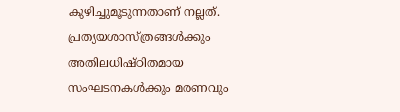കുഴിച്ചുമൂടുന്നതാണ് നല്ലത്. പ്രത്യയശാസ്ത്രങ്ങള്‍ക്കും അതിലധിഷ്ഠിതമായ സംഘടനകള്‍ക്കും മരണവും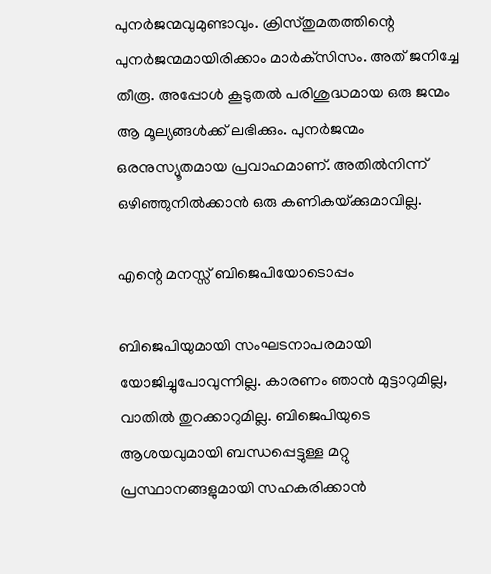പുനര്‍ജന്മവുമുണ്ടാവും. ക്രിസ്തുമതത്തിന്റെ പുനര്‍ജന്മമായിരിക്കാം മാര്‍ക്‌സിസം. അത് ജനിച്ചേ തീരൂ. അപ്പോള്‍ കൂടുതല്‍ പരിശുദ്ധമായ ഒരു ജന്മം ആ മൂല്യങ്ങള്‍ക്ക് ലഭിക്കും. പുനര്‍ജന്മം ഒരനുസ്യൂതമായ പ്രവാഹമാണ്. അതില്‍നിന്ന് ഒഴിഞ്ഞുനില്‍ക്കാന്‍ ഒരു കണികയ്‌ക്കുമാവില്ല.

എന്റെ മനസ്സ് ബിജെപിയോടൊപ്പം

ബിജെപിയുമായി സംഘടനാപരമായി യോജിച്ചുപോവുന്നില്ല. കാരണം ഞാന്‍ മുട്ടാറുമില്ല, വാതില്‍ തുറക്കാറുമില്ല. ബിജെപിയുടെ ആശയവുമായി ബന്ധപ്പെട്ടുള്ള മറ്റു പ്രസ്ഥാനങ്ങളുമായി സഹകരിക്കാന്‍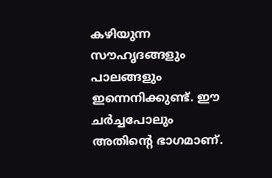കഴിയുന്ന സൗഹൃദങ്ങളും പാലങ്ങളും ഇന്നെനിക്കുണ്ട്. ഈ ചര്‍ച്ചപോലും അതിന്റെ ഭാഗമാണ്.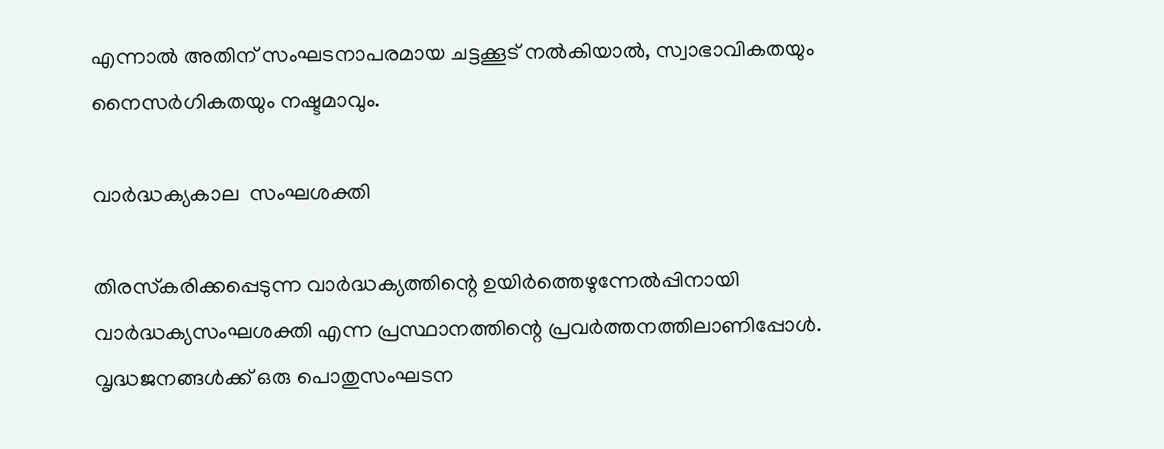എന്നാല്‍ അതിന് സംഘടനാപരമായ ചട്ടക്കൂട് നല്‍കിയാല്‍, സ്വാഭാവികതയും നൈസര്‍ഗികതയും നഷ്ടമാവും.

വാര്‍ദ്ധക്യകാല  സംഘശക്തി

തിരസ്‌കരിക്കപ്പെടുന്ന വാര്‍ദ്ധക്യത്തിന്റെ ഉയിര്‍ത്തെഴുന്നേല്‍പ്പിനായി വാര്‍ദ്ധക്യസംഘശക്തി എന്ന പ്രസ്ഥാനത്തിന്റെ പ്രവര്‍ത്തനത്തിലാണിപ്പോള്‍. വൃദ്ധജനങ്ങള്‍ക്ക് ഒരു പൊതുസംഘടന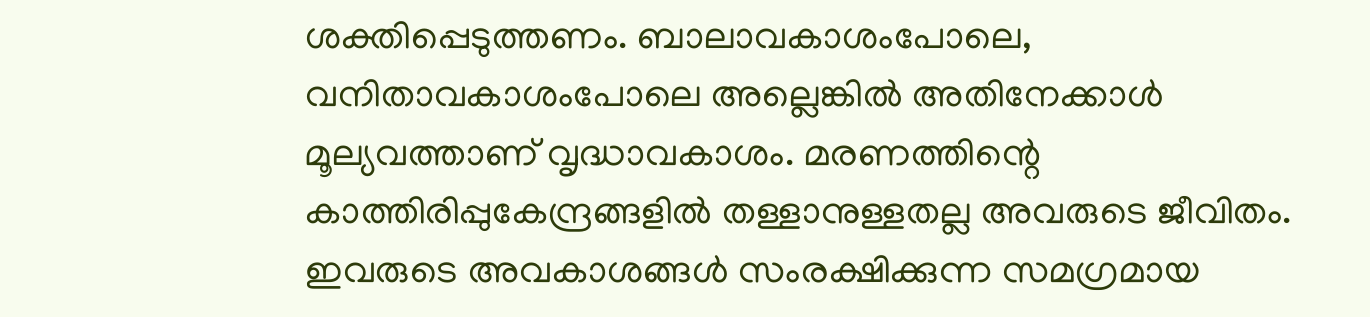ശക്തിപ്പെടുത്തണം. ബാലാവകാശംപോലെ, വനിതാവകാശംപോലെ അല്ലെങ്കില്‍ അതിനേക്കാള്‍ മൂല്യവത്താണ് വൃദ്ധാവകാശം. മരണത്തിന്റെ കാത്തിരിപ്പുകേന്ദ്രങ്ങളില്‍ തള്ളാനുള്ളതല്ല അവരുടെ ജീവിതം. ഇവരുടെ അവകാശങ്ങള്‍ സംരക്ഷിക്കുന്ന സമഗ്രമായ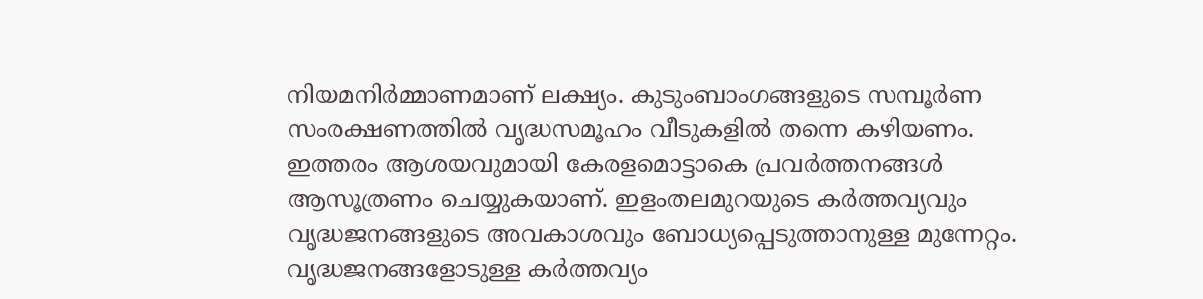നിയമനിര്‍മ്മാണമാണ് ലക്ഷ്യം. കുടുംബാംഗങ്ങളുടെ സമ്പൂര്‍ണ സംരക്ഷണത്തില്‍ വൃദ്ധസമൂഹം വീടുകളില്‍ തന്നെ കഴിയണം. ഇത്തരം ആശയവുമായി കേരളമൊട്ടാകെ പ്രവര്‍ത്തനങ്ങള്‍ ആസൂത്രണം ചെയ്യുകയാണ്. ഇളംതലമുറയുടെ കര്‍ത്തവ്യവും വൃദ്ധജനങ്ങളുടെ അവകാശവും ബോധ്യപ്പെടുത്താനുള്ള മുന്നേറ്റം. വൃദ്ധജനങ്ങളോടുള്ള കര്‍ത്തവ്യം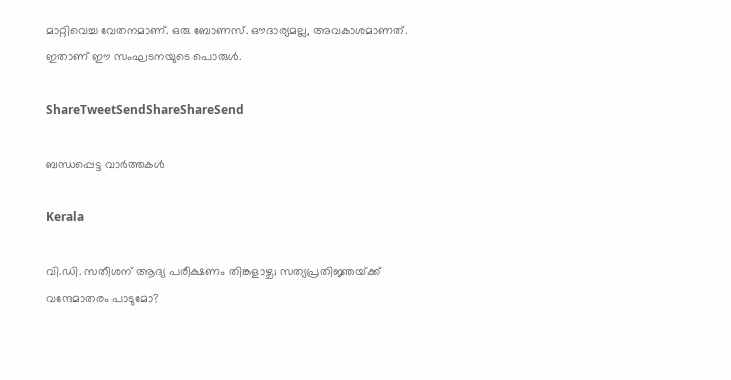മാറ്റിവെച്ച വേതനമാണ്. ഒരു ബോണസ്. ഔദാര്യമല്ല, അവകാശമാണത്. ഇതാണ് ഈ സംഘടനയുടെ പൊരുള്‍.

ShareTweetSendShareShareSend

ബന്ധപ്പെട്ട വാര്‍ത്തകള്‍

Kerala

വി.ഡി. സതീശന് ആദ്യ പരീക്ഷണം തിങ്കളാഴ്ച; സത്യപ്രതിജ്ഞയ്‌ക്ക് വന്ദേമാതരം പാടുമോ?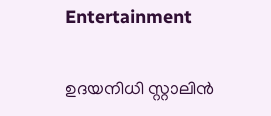Entertainment

ഉദയനിധി സ്റ്റാലിൻ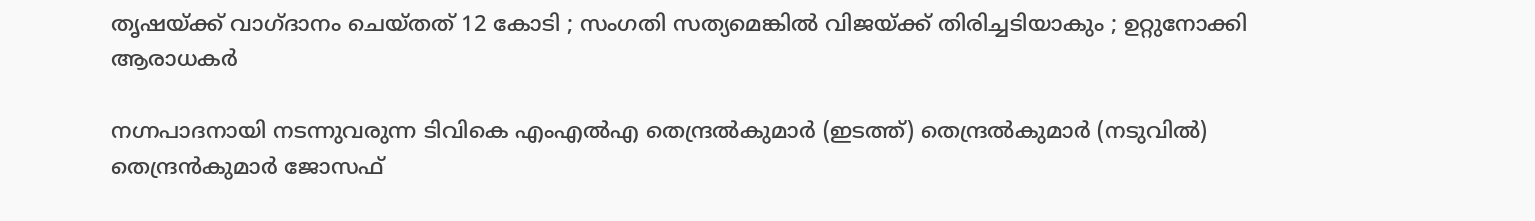തൃഷയ്‌ക്ക് വാഗ്ദാനം ചെയ്തത് 12 കോടി ; സംഗതി സത്യമെങ്കിൽ വിജയ്‌ക്ക് തിരിച്ചടിയാകും ; ഉറ്റുനോക്കി ആരാധകർ

നഗ്നപാദനായി നടന്നുവരുന്ന ടിവികെ എംഎല്‍എ തെന്ദ്രല്‍കുമാര്‍ (ഇടത്ത്) തെന്ദ്രല്‍കുമാര്‍ (നടുവില്‍) തെന്ദ്രന്‍കുമാര്‍ ജോസഫ്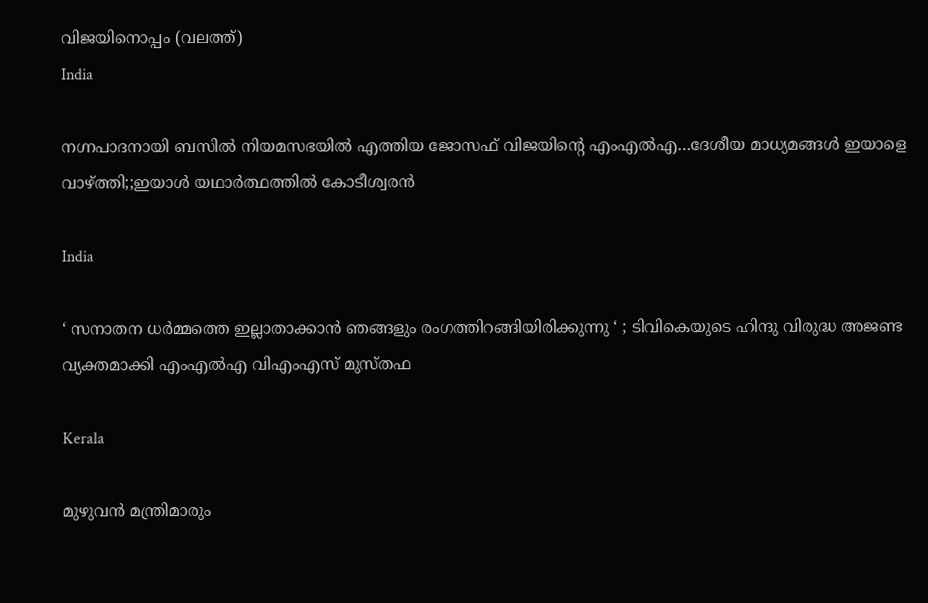വിജയിനൊപ്പം (വലത്ത്)
India

നഗ്നപാദനായി ബസില്‍ നിയമസഭയില്‍ എത്തിയ ജോസഫ് വിജയിന്റെ എംഎല്‍എ…ദേശീയ മാധ്യമങ്ങള്‍ ഇയാളെ വാഴ്‌ത്തി;;ഇയാള്‍ യഥാര്‍ത്ഥത്തില്‍ കോടീശ്വരന്‍

India

‘ സനാതന ധർമ്മത്തെ ഇല്ലാതാക്കാൻ ഞങ്ങളും രംഗത്തിറങ്ങിയിരിക്കുന്നു ‘ ; ടിവികെയുടെ ഹിന്ദു വിരുദ്ധ അജണ്ട വ്യക്തമാക്കി എംഎൽഎ വിഎംഎസ് മുസ്തഫ

Kerala

മുഴുവന്‍ മന്ത്രിമാരും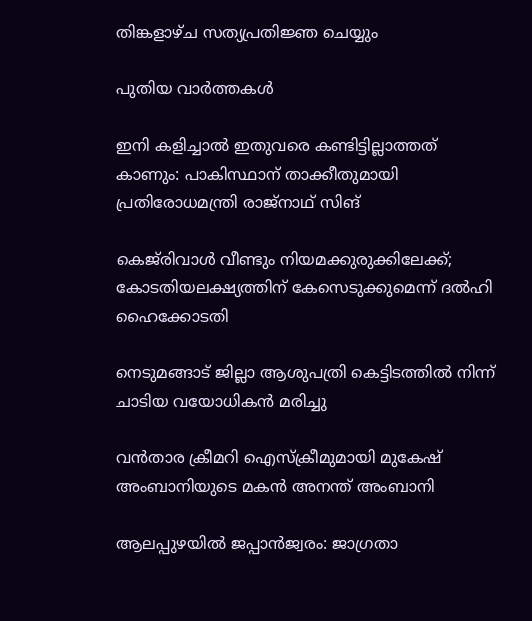തിങ്കളാഴ്ച സത്യപ്രതിജ്ഞ ചെയ്യും

പുതിയ വാര്‍ത്തകള്‍

ഇനി കളിച്ചാൽ ഇതുവരെ കണ്ടിട്ടില്ലാത്തത് കാണും: പാകിസ്ഥാന് താക്കീതുമായി പ്രതിരോധമന്ത്രി രാജ്‌നാഥ് സിങ്

കെജ്‌രിവാൾ വീണ്ടും നിയമക്കുരുക്കിലേക്ക്; കോടതിയലക്ഷ്യത്തിന് കേസെടുക്കുമെന്ന് ദൽഹി ഹൈക്കോടതി

നെടുമങ്ങാട് ജില്ലാ ആശുപത്രി കെട്ടിടത്തില്‍ നിന്ന് ചാടിയ വയോധികന്‍ മരിച്ചു

വന്‍താര ക്രീമറി ഐസ്ക്രീമുമായി മുകേഷ് അംബാനിയുടെ മകന്‍ അനന്ത് അംബാനി

ആലപ്പുഴയില്‍ ജപ്പാന്‍ജ്വരം: ജാഗ്രതാ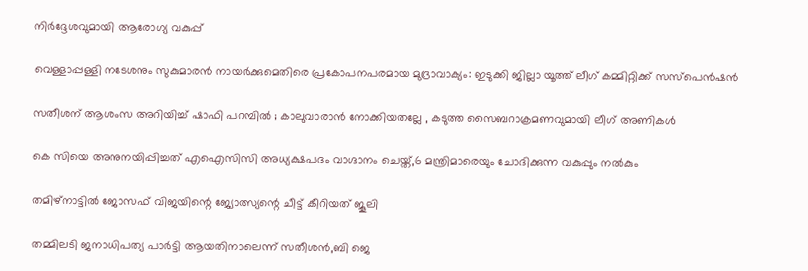നിര്‍ദ്ദേശവുമായി ആരോഗ്യ വകുപ്പ്

വെള്ളാപ്പള്ളി നടേശനും സുകുമാരന്‍ നായര്‍ക്കുമെതിരെ പ്രകോപനപരമായ മുദ്രാവാക്യം: ഇടുക്കി ജില്ലാ യൂത്ത് ലീഗ് കമ്മിറ്റിക്ക് സസ്‌പെന്‍ഷന്‍

സതീശന് ആശംസ അറിയിച്ച് ഷാഫി പറമ്പിൽ ; കാലുവാരാൻ നോക്കിയതല്ലേ , കടുത്ത സൈബറാക്രമണവുമായി ലീഗ് അണികൾ

കെ സിയെ അനുനയിപ്പിച്ചത് എഐസിസി അധ്യക്ഷപദം വാഗ്ദാനം ചെയ്ത്,6 മന്ത്രിമാരെയും ചോദിക്കുന്ന വകുപ്പും നല്‍കും

തമിഴ്നാട്ടില്‍ ജോസഫ് വിജയിന്റെ ജ്യോത്സ്യന്റെ ചീട്ട് കീറിയത് ജൂലി

തമ്മിലടി ജനാധിപത്യ പാര്‍ട്ടി ആയതിനാലെന്ന് സതീശന്‍,ബി ജെ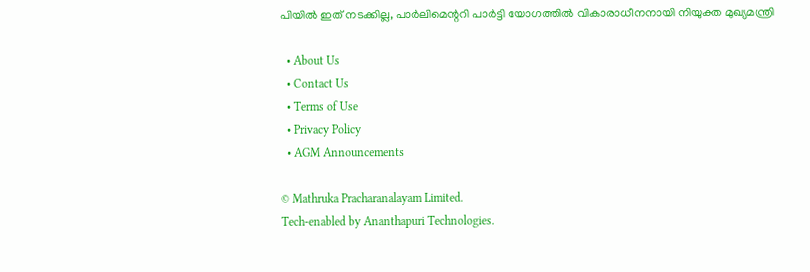പിയില്‍ ഇത് നടക്കില്ല, പാര്‍ലിമെന്ററി പാര്‍ട്ടി യോഗത്തില്‍ വികാരാധീനനായി നിയുക്ത മുഖ്യമന്ത്രി

  • About Us
  • Contact Us
  • Terms of Use
  • Privacy Policy
  • AGM Announcements

© Mathruka Pracharanalayam Limited.
Tech-enabled by Ananthapuri Technologies.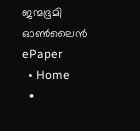ജന്മഭൂമി ഓണ്‍ലൈന്‍
ePaper
  • Home
  •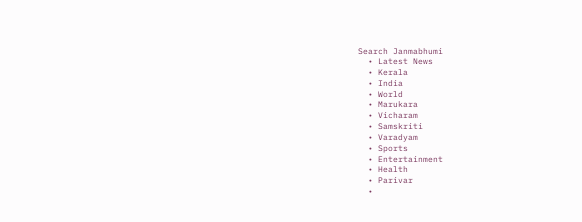Search Janmabhumi
  • Latest News
  • Kerala
  • India
  • World
  • Marukara
  • Vicharam
  • Samskriti
  • Varadyam
  • Sports
  • Entertainment
  • Health
  • Parivar
  •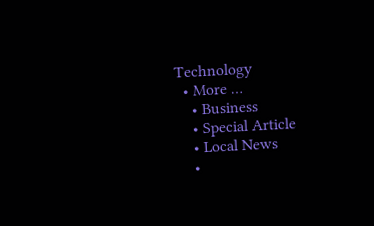Technology
  • More …
    • Business
    • Special Article
    • Local News
    •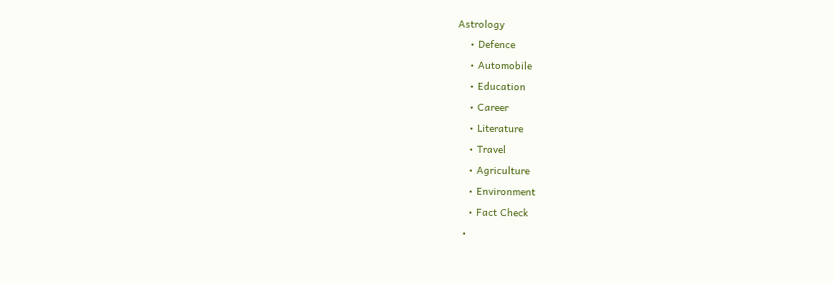Astrology
    • Defence
    • Automobile
    • Education
    • Career
    • Literature
    • Travel
    • Agriculture
    • Environment
    • Fact Check
  •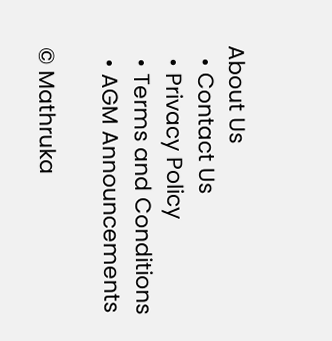About Us
  • Contact Us
  • Privacy Policy
  • Terms and Conditions
  • AGM Announcements

© Mathruka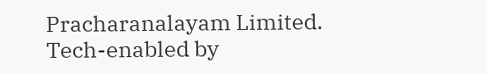Pracharanalayam Limited.
Tech-enabled by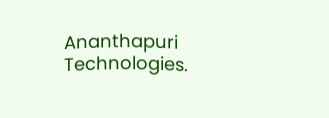Ananthapuri Technologies.